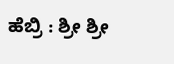ಹೆಬ್ರಿ : ಶ್ರೀ ಶ್ರೀ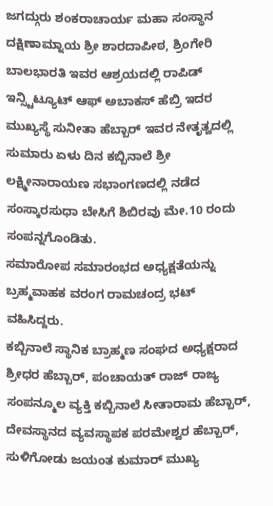ಜಗದ್ಗುರು ಶಂಕರಾಚಾರ್ಯ ಮಹಾ ಸಂಸ್ಥಾನ ದಕ್ಷಿಣಾಮ್ನಾಯ ಶ್ರೀ ಶಾರದಾಪೀಠ, ಶ್ರಿಂಗೇರಿ ಬಾಲಭಾರತಿ ಇವರ ಆಶ್ರಯದಲ್ಲಿ ರಾಪಿಡ್ ಇನ್ಸ್ಟಿಟ್ಯೂಟ್ ಆಫ್ ಅಬಾಕಸ್ ಹೆಬ್ರಿ ಇದರ ಮುಖ್ಯಸ್ಥೆ ಸುನೀತಾ ಹೆಬ್ಬಾರ್ ಇವರ ನೇತೃತ್ವದಲ್ಲಿ ಸುಮಾರು ಏಳು ದಿನ ಕಬ್ಬಿನಾಲೆ ಶ್ರೀ ಲಕ್ಷ್ಮೀನಾರಾಯಣ ಸಭಾಂಗಣದಲ್ಲಿ ನಡೆದ ಸಂಸ್ಕಾರಸುಧಾ ಬೇಸಿಗೆ ಶಿಬಿರವು ಮೇ.10 ರಂದು ಸಂಪನ್ನಗೊಂಡಿತು.
ಸಮಾರೋಪ ಸಮಾರಂಭದ ಅಧ್ಯಕ್ಷತೆಯನ್ನು ಬ್ರಹ್ಮವಾಹಕ ವರಂಗ ರಾಮಚಂದ್ರ ಭಟ್ ವಹಿಸಿದ್ದರು.
ಕಬ್ಬಿನಾಲೆ ಸ್ಥಾನಿಕ ಬ್ರಾಹ್ಮಣ ಸಂಘದ ಅಧ್ಯಕ್ಷರಾದ ಶ್ರೀಧರ ಹೆಬ್ಬಾರ್, ಪಂಚಾಯತ್ ರಾಜ್ ರಾಜ್ಯ ಸಂಪನ್ಮೂಲ ವ್ಯಕ್ತಿ ಕಬ್ಬಿನಾಲೆ ಸೀತಾರಾಮ ಹೆಬ್ಬಾರ್, ದೇವಸ್ಥಾನದ ವ್ಯವಸ್ಥಾಪಕ ಪರಮೇಶ್ವರ ಹೆಬ್ಬಾರ್, ಸುಳಿಗೋಡು ಜಯಂತ ಕುಮಾರ್ ಮುಖ್ಯ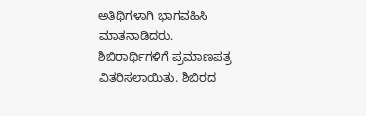ಅತಿಥಿಗಳಾಗಿ ಭಾಗವಹಿಸಿ ಮಾತನಾಡಿದರು.
ಶಿಬಿರಾರ್ಥಿಗಳಿಗೆ ಪ್ರಮಾಣಪತ್ರ ವಿತರಿಸಲಾಯಿತು. ಶಿಬಿರದ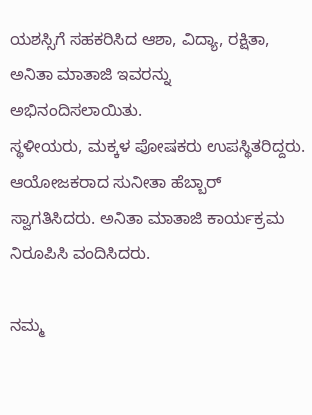ಯಶಸ್ಸಿಗೆ ಸಹಕರಿಸಿದ ಆಶಾ, ವಿದ್ಯಾ, ರಕ್ಷಿತಾ, ಅನಿತಾ ಮಾತಾಜಿ ಇವರನ್ನು ಅಭಿನಂದಿಸಲಾಯಿತು.
ಸ್ಥಳೀಯರು, ಮಕ್ಕಳ ಪೋಷಕರು ಉಪಸ್ಥಿತರಿದ್ದರು.
ಆಯೋಜಕರಾದ ಸುನೀತಾ ಹೆಬ್ಬಾರ್ ಸ್ವಾಗತಿಸಿದರು. ಅನಿತಾ ಮಾತಾಜಿ ಕಾರ್ಯಕ್ರಮ ನಿರೂಪಿಸಿ ವಂದಿಸಿದರು.

ನಮ್ಮ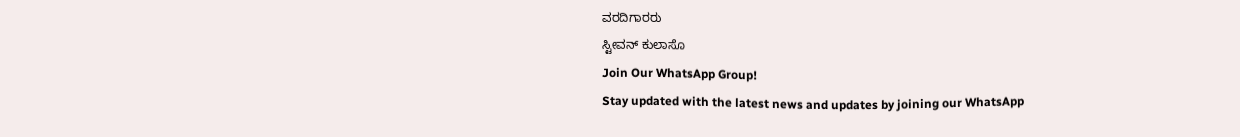ವರದಿಗಾರರು
ಸ್ಟೀವನ್ ಕುಲಾಸೊ
Join Our WhatsApp Group!
Stay updated with the latest news and updates by joining our WhatsApp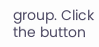group. Click the button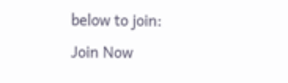below to join:
Join Now